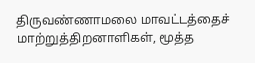திருவண்ணாமலை மாவட்டத்தைச் மாற்றுத்திறனாளிகள், மூத்த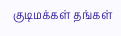குடிமக்கள் தங்கள்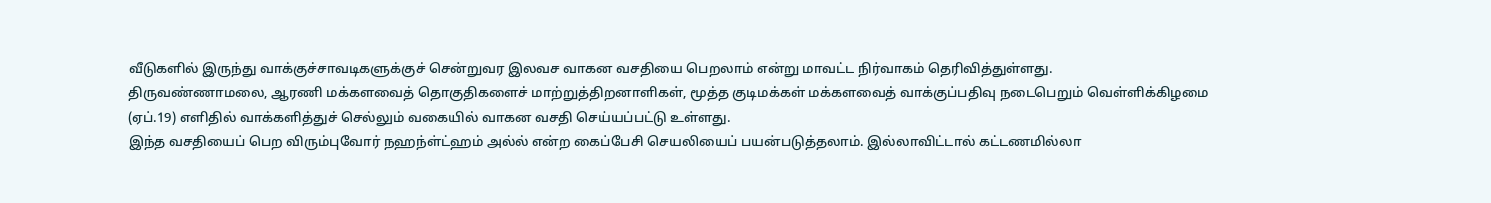வீடுகளில் இருந்து வாக்குச்சாவடிகளுக்குச் சென்றுவர இலவச வாகன வசதியை பெறலாம் என்று மாவட்ட நிர்வாகம் தெரிவித்துள்ளது.
திருவண்ணாமலை, ஆரணி மக்களவைத் தொகுதிகளைச் மாற்றுத்திறனாளிகள், மூத்த குடிமக்கள் மக்களவைத் வாக்குப்பதிவு நடைபெறும் வெள்ளிக்கிழமை (ஏப்.19) எளிதில் வாக்களித்துச் செல்லும் வகையில் வாகன வசதி செய்யப்பட்டு உள்ளது.
இந்த வசதியைப் பெற விரும்புவோர் நஹந்ள்ட்ஹம் அல்ல் என்ற கைப்பேசி செயலியைப் பயன்படுத்தலாம். இல்லாவிட்டால் கட்டணமில்லா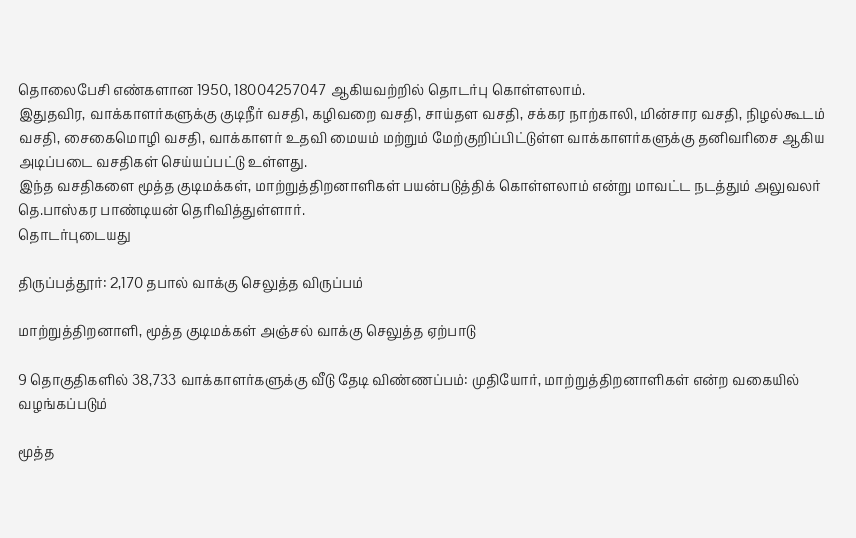தொலைபேசி எண்களான 1950, 18004257047 ஆகியவற்றில் தொடர்பு கொள்ளலாம்.
இதுதவிர, வாக்காளர்களுக்கு குடிநீர் வசதி, கழிவறை வசதி, சாய்தள வசதி, சக்கர நாற்காலி, மின்சார வசதி, நிழல்கூடம் வசதி, சைகைமொழி வசதி, வாக்காளர் உதவி மையம் மற்றும் மேற்குறிப்பிட்டுள்ள வாக்காளர்களுக்கு தனிவரிசை ஆகிய அடிப்படை வசதிகள் செய்யப்பட்டு உள்ளது.
இந்த வசதிகளை மூத்த குடிமக்கள், மாற்றுத்திறனாளிகள் பயன்படுத்திக் கொள்ளலாம் என்று மாவட்ட நடத்தும் அலுவலர் தெ.பாஸ்கர பாண்டியன் தெரிவித்துள்ளார்.
தொடர்புடையது

திருப்பத்தூர்: 2,170 தபால் வாக்கு செலுத்த விருப்பம்

மாற்றுத்திறனாளி, மூத்த குடிமக்கள் அஞ்சல் வாக்கு செலுத்த ஏற்பாடு

9 தொகுதிகளில் 38,733 வாக்காளர்களுக்கு வீடு தேடி விண்ணப்பம்: முதியோர், மாற்றுத்திறனாளிகள் என்ற வகையில் வழங்கப்படும்

மூத்த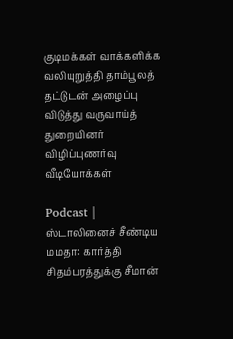குடிமக்கள் வாக்களிக்க வலியுறுத்தி தாம்பூலத் தட்டுடன் அழைப்பு விடுத்து வருவாய்த் துறையினர் விழிப்புணர்வு
வீடியோக்கள்

Podcast | ஸ்டாலினைச் சீண்டிய மமதா: கார்த்தி சிதம்பரத்துக்கு சீமான்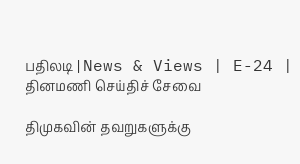பதிலடி | News & Views | E-24 |
தினமணி செய்திச் சேவை

திமுகவின் தவறுகளுக்கு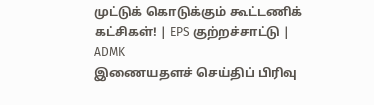முட்டுக் கொடுக்கும் கூட்டணிக் கட்சிகள்! | EPS குற்றச்சாட்டு | ADMK
இணையதளச் செய்திப் பிரிவு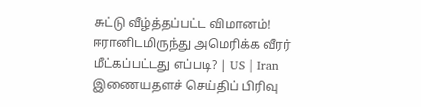சுட்டு வீழ்த்தப்பட்ட விமானம்! ஈரானிடமிருந்து அமெரிக்க வீரர் மீட்கப்பட்டது எப்படி? | US | Iran
இணையதளச் செய்திப் பிரிவு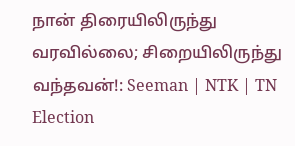நான் திரையிலிருந்து வரவில்லை; சிறையிலிருந்து வந்தவன்!: Seeman | NTK | TN Election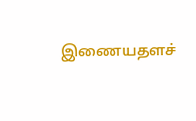இணையதளச்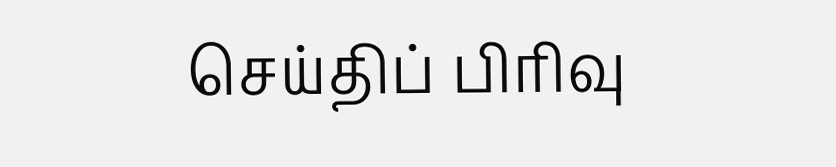செய்திப் பிரிவு